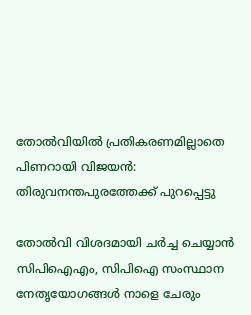തോല്‍വിയില്‍ പ്രതികരണമില്ലാതെ പിണറായി വിജയന്‍: തിരുവനന്തപുരത്തേക്ക് പുറപ്പെട്ടു

തോല്‍വി വിശദമായി ചര്‍ച്ച ചെയ്യാന്‍ സിപിഐഎം, സിപിഐ സംസ്ഥാന നേതൃയോഗങ്ങള്‍ നാളെ ചേരും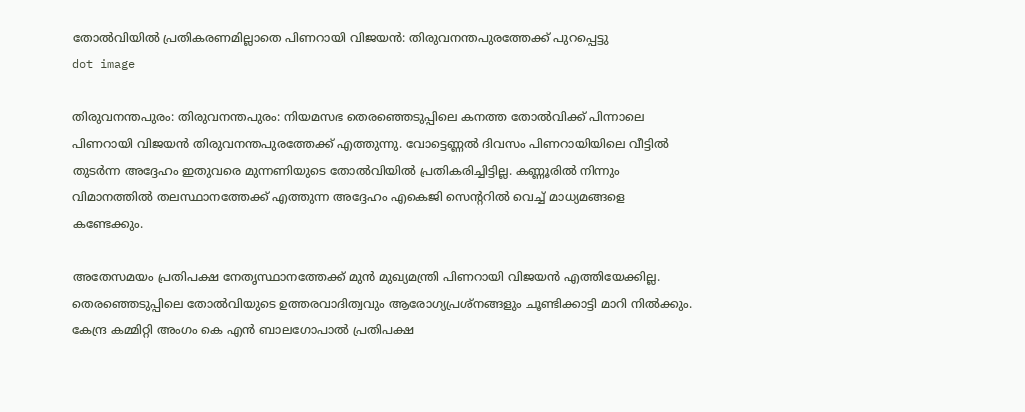തോല്‍വിയില്‍ പ്രതികരണമില്ലാതെ പിണറായി വിജയന്‍: തിരുവനന്തപുരത്തേക്ക് പുറപ്പെട്ടു
dot image

തിരുവനന്തപുരം: തിരുവനന്തപുരം: നിയമസഭ തെരഞ്ഞെടുപ്പിലെ കനത്ത തോല്‍വിക്ക് പിന്നാലെ പിണറായി വിജയന്‍ തിരുവനന്തപുരത്തേക്ക് എത്തുന്നു. വോട്ടെണ്ണല്‍ ദിവസം പിണറായിയിലെ വീട്ടില്‍ തുടർന്ന അദ്ദേഹം ഇതുവരെ മുന്നണിയുടെ തോല്‍വിയില്‍ പ്രതികരിച്ചിട്ടില്ല. കണ്ണൂരില്‍ നിന്നും വിമാനത്തില്‍ തലസ്ഥാനത്തേക്ക് എത്തുന്ന അദ്ദേഹം എകെജി സെന്ററില്‍ വെച്ച് മാധ്യമങ്ങളെ കണ്ടേക്കും.

അതേസമയം പ്രതിപക്ഷ നേതൃസ്ഥാനത്തേക്ക് മുന്‍ മുഖ്യമന്ത്രി പിണറായി വിജയന്‍ എത്തിയേക്കില്ല. തെരഞ്ഞെടുപ്പിലെ തോല്‍വിയുടെ ഉത്തരവാദിത്വവും ആരോഗ്യപ്രശ്‌നങ്ങളും ചൂണ്ടിക്കാട്ടി മാറി നില്‍ക്കും. കേന്ദ്ര കമ്മിറ്റി അംഗം കെ എന്‍ ബാലഗോപാല്‍ പ്രതിപക്ഷ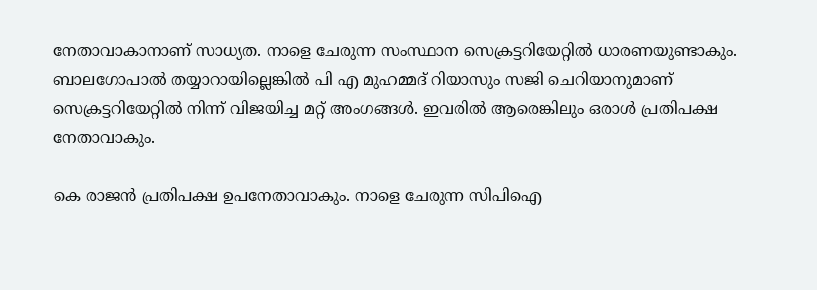നേതാവാകാനാണ് സാധ്യത. നാളെ ചേരുന്ന സംസ്ഥാന സെക്രട്ടറിയേറ്റില്‍ ധാരണയുണ്ടാകും. ബാലഗോപാല്‍ തയ്യാറായില്ലെങ്കില്‍ പി എ മുഹമ്മദ് റിയാസും സജി ചെറിയാനുമാണ് സെക്രട്ടറിയേറ്റില്‍ നിന്ന് വിജയിച്ച മറ്റ് അംഗങ്ങള്‍. ഇവരില്‍ ആരെങ്കിലും ഒരാള്‍ പ്രതിപക്ഷ നേതാവാകും.

കെ രാജന്‍ പ്രതിപക്ഷ ഉപനേതാവാകും. നാളെ ചേരുന്ന സിപിഐ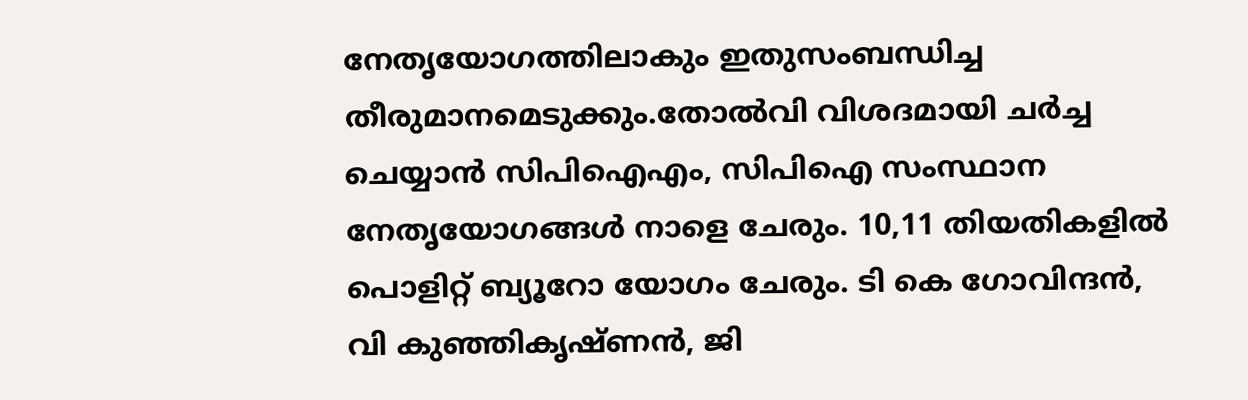നേതൃയോഗത്തിലാകും ഇതുസംബന്ധിച്ച തീരുമാനമെടുക്കും.തോല്‍വി വിശദമായി ചര്‍ച്ച ചെയ്യാന്‍ സിപിഐഎം, സിപിഐ സംസ്ഥാന നേതൃയോഗങ്ങള്‍ നാളെ ചേരും. 10,11 തിയതികളില്‍ പൊളിറ്റ് ബ്യൂറോ യോഗം ചേരും. ടി കെ ഗോവിന്ദന്‍, വി കുഞ്ഞികൃഷ്ണന്‍, ജി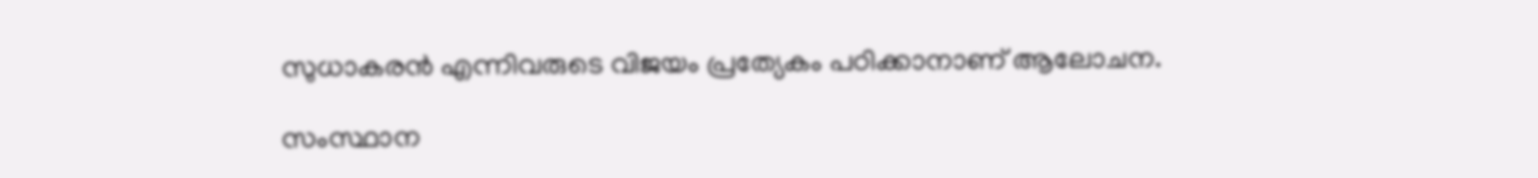സുധാകരന്‍ എന്നിവരുടെ വിജയം പ്രത്യേകം പഠിക്കാനാണ് ആലോചന.

സംസ്ഥാന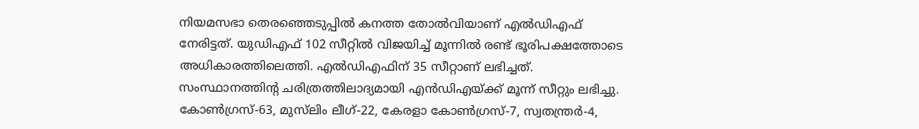നിയമസഭാ തെരഞ്ഞെടുപ്പില്‍ കനത്ത തോല്‍വിയാണ് എല്‍ഡിഎഫ് നേരിട്ടത്. യുഡിഎഫ് 102 സീറ്റില്‍ വിജയിച്ച് മൂന്നില്‍ രണ്ട് ഭൂരിപക്ഷത്തോടെ അധികാരത്തിലെത്തി. എല്‍ഡിഎഫിന് 35 സീറ്റാണ് ലഭിച്ചത്. സംസ്ഥാനത്തിന്റ ചരിത്രത്തിലാദ്യമായി എന്‍ഡിഎയ്ക്ക് മൂന്ന് സീറ്റും ലഭിച്ചു. കോണ്‍ഗ്രസ്-63, മുസ്‌ലിം ലീഗ്-22, കേരളാ കോണ്‍ഗ്രസ്-7, സ്വതന്ത്രര്‍-4,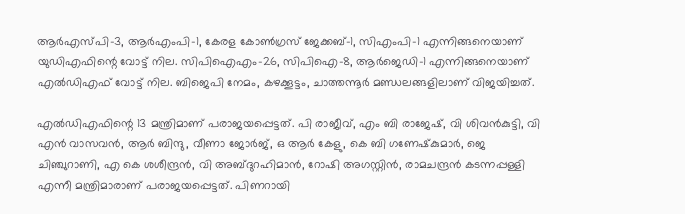ആര്‍എസ്പി-3, ആര്‍എംപി-1, കേരള കോണ്‍ഗ്രസ് ജേക്കബ്-1, സിഎംപി-1 എന്നിങ്ങനെയാണ് യുഡിഎഫിന്റെ വോട്ട് നില. സിപിഐഎം-26, സിപിഐ-8, ആര്‍ജെഡി-1 എന്നിങ്ങനെയാണ് എല്‍ഡിഎഫ് വോട്ട് നില. ബിജെപി നേമം, കഴക്കൂട്ടം, ചാത്തന്നൂര്‍ മണ്ഡലങ്ങളിലാണ് വിജയിച്ചത്.

എല്‍ഡിഎഫിന്റെ 13 മന്ത്രിമാണ് പരാജയപ്പെട്ടത്. പി രാജീവ്, എം ബി രാജേഷ്, വി ശിവന്‍കുട്ടി, വി എന്‍ വാസവന്‍, ആര്‍ ബിന്ദു, വീണാ ജോര്‍ജ്, ഒ ആര്‍ കേളു, കെ ബി ഗണേഷ്‌കുമാര്‍, ജെ ചിഞ്ചുറാണി, എ കെ ശശീന്ദ്രന്‍, വി അബ്ദുറഹിമാന്‍, റോഷി അഗസ്റ്റിന്‍, രാമചന്ദ്രന്‍ കടന്നപ്പള്ളി എന്നീ മന്ത്രിമാരാണ് പരാജയപ്പെട്ടത്. പിണറായി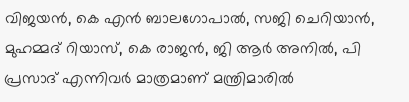വിജയന്‍, കെ എന്‍ ബാലഗോപാല്‍, സജി ചെറിയാന്‍, മുഹമ്മദ് റിയാസ്, കെ രാജന്‍, ജി ആര്‍ അനില്‍, പി പ്രസാദ് എന്നിവര്‍ മാത്രമാണ് മന്ത്രിമാരില്‍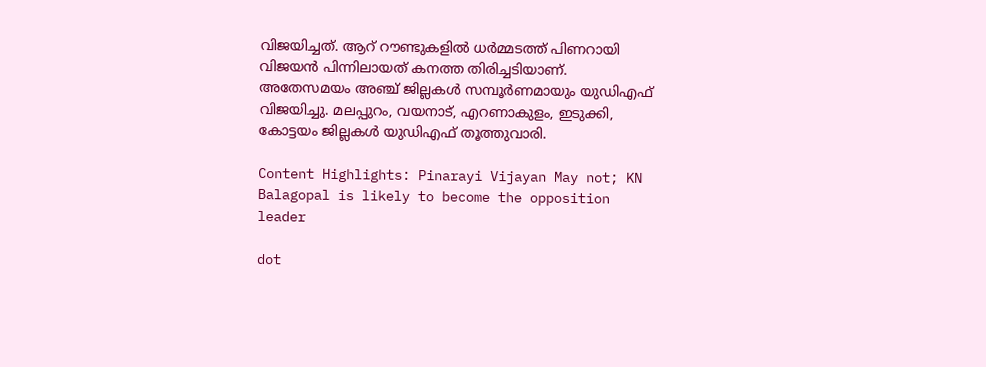വിജയിച്ചത്. ആറ് റൗണ്ടുകളില്‍ ധര്‍മ്മടത്ത് പിണറായി വിജയന്‍ പിന്നിലായത് കനത്ത തിരിച്ചടിയാണ്. അതേസമയം അഞ്ച് ജില്ലകള്‍ സമ്പൂര്‍ണമായും യുഡിഎഫ് വിജയിച്ചു. മലപ്പുറം, വയനാട്, എറണാകുളം, ഇടുക്കി, കോട്ടയം ജില്ലകള്‍ യുഡിഎഫ് തൂത്തുവാരി.

Content Highlights: Pinarayi Vijayan May not; KN Balagopal is likely to become the opposition leader

dot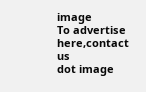image
To advertise here,contact us
dot image